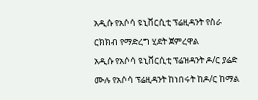አዲሱ የአሶሳ ዩኒቨርሲቲ ፕሬዚዳንት የስራ ርክክብ የማድረግ ሂደት ጀምረዋል
አዲሱ የአሶሳ ዩኒቨርሲቲ ፕሬዝዳንት ዶ/ር ያሬድ ሙሉ የአሶሳ ፕሬዚዳንት ከነበሩት ከዶ/ር ከማል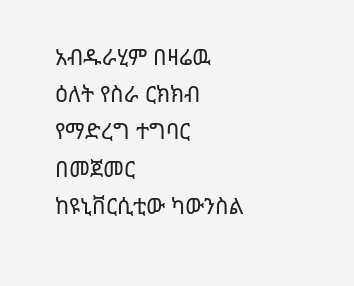አብዱራሂም በዛሬዉ ዕለት የስራ ርክክብ የማድረግ ተግባር በመጀመር ከዩኒቨርሲቲው ካውንስል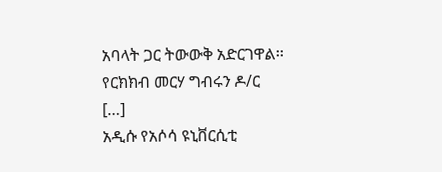አባላት ጋር ትውውቅ አድርገዋል፡፡ የርክክብ መርሃ ግብሩን ዶ/ር […]
አዲሱ የአሶሳ ዩኒቨርሲቲ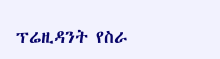ፕሬዚዳንት የስራ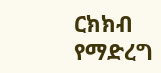ርክክብ የማድረግ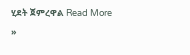ሂደት ጀምረዋል Read More »